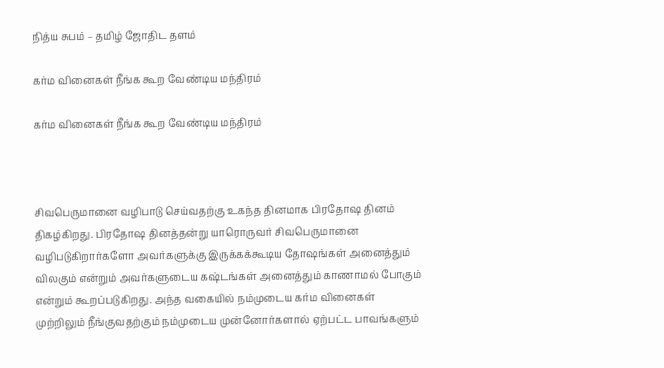நித்ய சுபம் – தமிழ் ஜோதிட தளம்

கர்ம வினைகள் நீங்க கூற வேண்டிய மந்திரம்

கர்ம வினைகள் நீங்க கூற வேண்டிய மந்திரம்



சிவபெருமானை வழிபாடு செய்வதற்கு உகந்த தினமாக பிரதோஷ தினம் திகழ்கிறது. பிரதோஷ தினத்தன்று யாரொருவர் சிவபெருமானை வழிபடுகிறார்களோ அவர்களுக்கு இருக்கக்கூடிய தோஷங்கள் அனைத்தும் விலகும் என்றும் அவர்களுடைய கஷ்டங்கள் அனைத்தும் காணாமல் போகும் என்றும் கூறப்படுகிறது. அந்த வகையில் நம்முடைய கர்ம வினைகள் முற்றிலும் நீங்குவதற்கும் நம்முடைய முன்னோர்களால் ஏற்பட்ட பாவங்களும்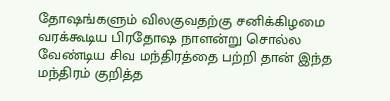தோஷங்களும் விலகுவதற்கு சனிக்கிழமை வரக்கூடிய பிரதோஷ நாளன்று சொல்ல வேண்டிய சிவ மந்திரத்தை பற்றி தான் இந்த மந்திரம் குறித்த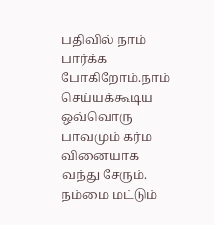பதிவில் நாம் பார்க்க போகிறோம்.நாம் செய்யக்கூடிய ஒவ்வொரு பாவமும் கர்ம வினையாக வந்து சேரும். நம்மை மட்டும்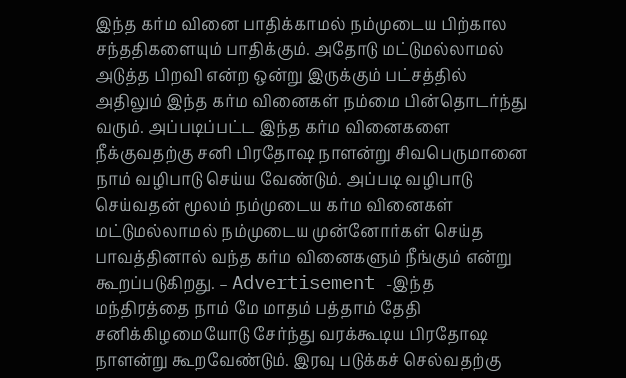இந்த கர்ம வினை பாதிக்காமல் நம்முடைய பிற்கால சந்ததிகளையும் பாதிக்கும். அதோடு மட்டுமல்லாமல் அடுத்த பிறவி என்ற ஒன்று இருக்கும் பட்சத்தில் அதிலும் இந்த கர்ம வினைகள் நம்மை பின்தொடர்ந்து வரும். அப்படிப்பட்ட இந்த கர்ம வினைகளை நீக்குவதற்கு சனி பிரதோஷ நாளன்று சிவபெருமானை நாம் வழிபாடு செய்ய வேண்டும். அப்படி வழிபாடு செய்வதன் மூலம் நம்முடைய கர்ம வினைகள் மட்டுமல்லாமல் நம்முடைய முன்னோர்கள் செய்த பாவத்தினால் வந்த கர்ம வினைகளும் நீங்கும் என்று கூறப்படுகிறது. – Advertisement -இந்த மந்திரத்தை நாம் மே மாதம் பத்தாம் தேதி சனிக்கிழமையோடு சேர்ந்து வரக்கூடிய பிரதோஷ நாளன்று கூறவேண்டும். இரவு படுக்கச் செல்வதற்கு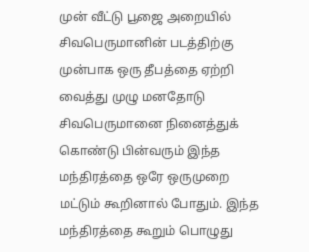முன் வீட்டு பூஜை அறையில் சிவபெருமானின் படத்திற்கு முன்பாக ஒரு தீபத்தை ஏற்றி வைத்து முழு மனதோடு சிவபெருமானை நினைத்துக் கொண்டு பின்வரும் இந்த மந்திரத்தை ஒரே ஒருமுறை மட்டும் கூறினால் போதும். இந்த மந்திரத்தை கூறும் பொழுது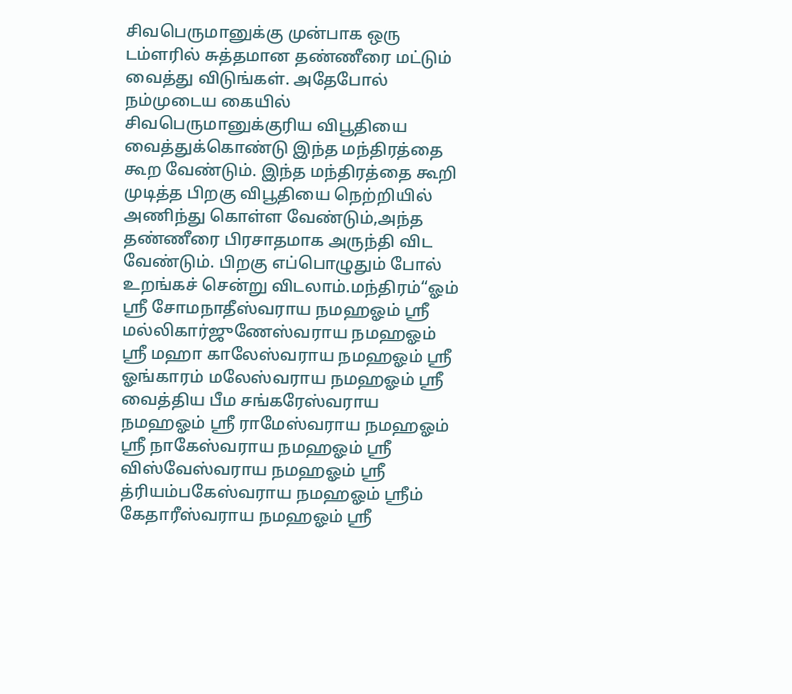சிவபெருமானுக்கு முன்பாக ஒரு டம்ளரில் சுத்தமான தண்ணீரை மட்டும் வைத்து விடுங்கள். அதேபோல் நம்முடைய கையில் சிவபெருமானுக்குரிய விபூதியை வைத்துக்கொண்டு இந்த மந்திரத்தை கூற வேண்டும். இந்த மந்திரத்தை கூறி முடித்த பிறகு விபூதியை நெற்றியில் அணிந்து கொள்ள வேண்டும்,அந்த தண்ணீரை பிரசாதமாக அருந்தி விட வேண்டும். பிறகு எப்பொழுதும் போல் உறங்கச் சென்று விடலாம்.மந்திரம்“ஓம் ஸ்ரீ சோமநாதீஸ்வராய நமஹஓம் ஸ்ரீ மல்லிகார்ஜுணேஸ்வராய நமஹஓம் ஸ்ரீ மஹா காலேஸ்வராய நமஹஓம் ஸ்ரீ ஓங்காரம் மலேஸ்வராய நமஹஓம் ஸ்ரீ வைத்திய பீம சங்கரேஸ்வராய நமஹஓம் ஸ்ரீ ராமேஸ்வராய நமஹஓம் ஸ்ரீ நாகேஸ்வராய நமஹஓம் ஸ்ரீ விஸ்வேஸ்வராய நமஹஓம் ஸ்ரீ த்ரியம்பகேஸ்வராய நமஹஓம் ஸ்ரீம் கேதாரீஸ்வராய நமஹஓம் ஸ்ரீ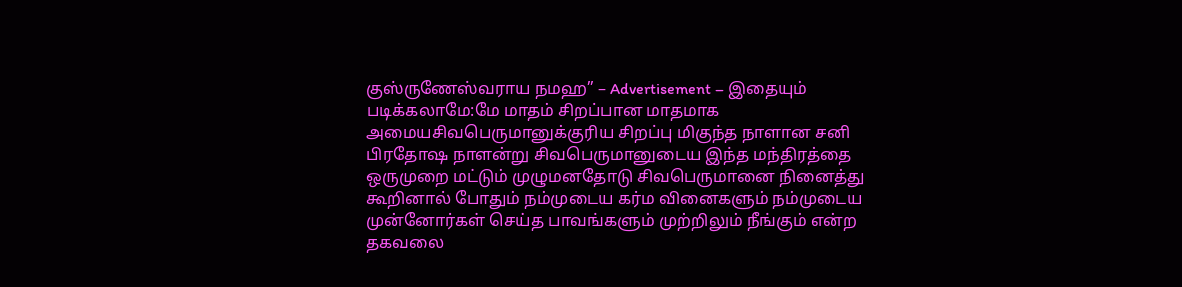குஸ்ருணேஸ்வராய நமஹ” – Advertisement – இதையும் படிக்கலாமே:மே மாதம் சிறப்பான மாதமாக அமையசிவபெருமானுக்குரிய சிறப்பு மிகுந்த நாளான சனி பிரதோஷ நாளன்று சிவபெருமானுடைய இந்த மந்திரத்தை ஒருமுறை மட்டும் முழுமனதோடு சிவபெருமானை நினைத்து கூறினால் போதும் நம்முடைய கர்ம வினைகளும் நம்முடைய முன்னோர்கள் செய்த பாவங்களும் முற்றிலும் நீங்கும் என்ற தகவலை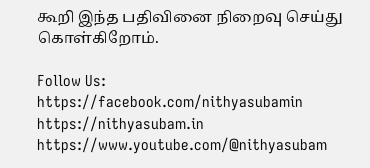கூறி இந்த பதிவினை நிறைவு செய்து கொள்கிறோம்.

Follow Us:
https://facebook.com/nithyasubamin
https://nithyasubam.in
https://www.youtube.com/@nithyasubam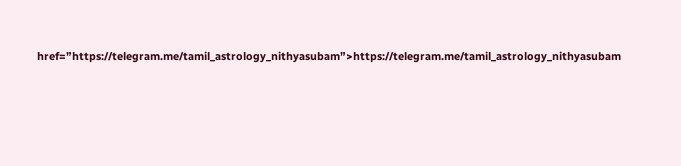href=”https://telegram.me/tamil_astrology_nithyasubam”>https://telegram.me/tamil_astrology_nithyasubam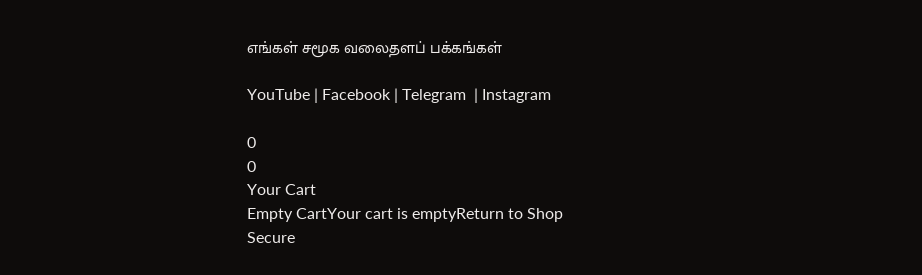எங்கள் சமூக வலைதளப் பக்கங்கள்

YouTube | Facebook | Telegram  | Instagram

0
0
Your Cart
Empty CartYour cart is emptyReturn to Shop
Secure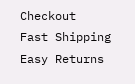Checkout
Fast Shipping
Easy Returns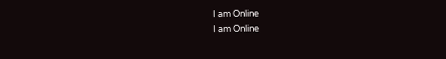I am Online
I am Online